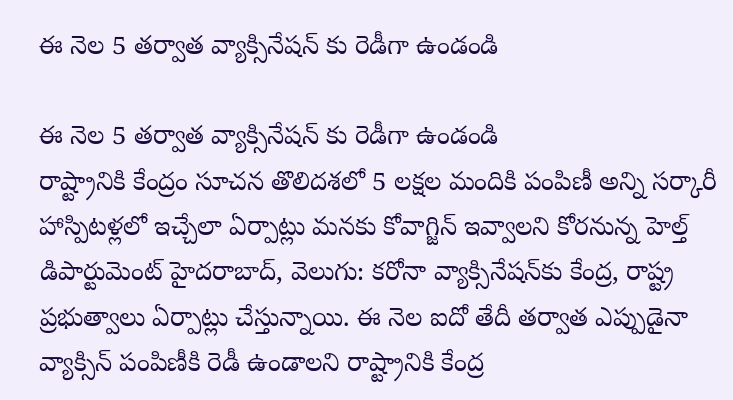ఈ నెల 5 తర్వాత వ్యాక్సినేషన్ కు రెడీగా ఉండండి

ఈ నెల 5 తర్వాత వ్యాక్సినేషన్ కు రెడీగా ఉండండి
రాష్ట్రానికి కేంద్రం సూచన తొలిదశలో 5 లక్షల మందికి పంపిణీ అన్ని సర్కారీ హాస్పిటళ్లలో ఇచ్చేలా ఏర్పాట్లు మనకు కోవాగ్జిన్ ఇవ్వాలని కోరనున్న హెల్త్ డిపార్టుమెంట్ హైదరాబాద్, వెలుగు: కరోనా వ్యాక్సినేషన్‌‌కు కేంద్ర, రాష్ట్ర ప్రభుత్వాలు ఏర్పాట్లు చేస్తున్నాయి. ఈ నెల ఐదో తేదీ తర్వాత ఎప్పుడైనా వ్యాక్సిన్ పంపిణీకి రెడీ ఉండాలని రాష్ట్రానికి కేంద్ర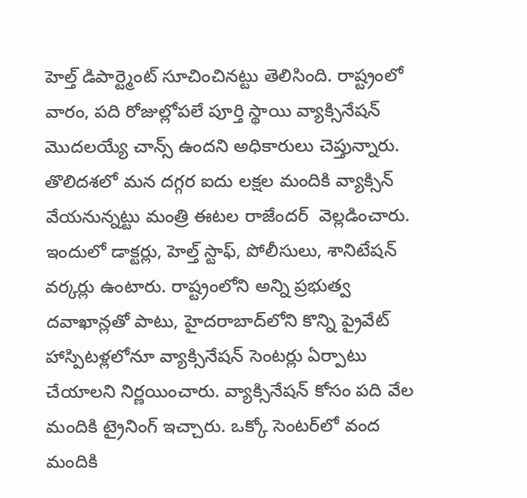హెల్త్ డిపార్ట్మెంట్ సూచించినట్టు తెలిసింది. రాష్ట్రంలో వారం, పది రోజుల్లోపలే పూర్తి స్థాయి వ్యాక్సినేషన్  మొదలయ్యే చాన్స్ ఉందని అధికారులు చెప్తున్నారు. తొలిదశలో మన దగ్గర ఐదు లక్షల మందికి వ్యాక్సిన్ వేయనున్నట్టు మంత్రి ఈటల రాజేందర్  వెల్లడించారు. ఇందులో డాక్టర్లు, హెల్త్ స్టాఫ్, పోలీసులు, శానిటేషన్‌‌ వర్కర్లు ఉంటారు. రాష్ట్రంలోని అన్ని ప్రభుత్వ దవాఖాన్లతో పాటు, హైదరాబాద్‌‌లోని కొన్ని ప్రైవేట్ హాస్పిటళ్లలోనూ వ్యాక్సినేషన్ సెంటర్లు ఏర్పాటు చేయాలని నిర్ణయించారు. వ్యాక్సినేషన్ కోసం పది వేల మందికి ట్రైనింగ్ ఇచ్చారు. ఒక్కో సెంటర్‌‌‌‌లో వంద మందికి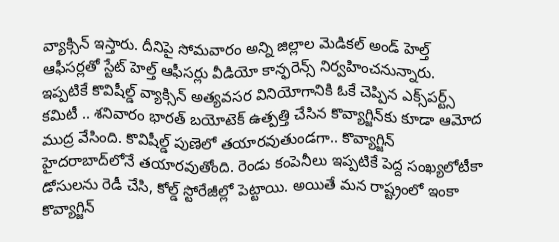వ్యాక్సిన్ ఇస్తారు. దీనిపై సోమవారం అన్ని జిల్లాల మెడికల్ అండ్ హెల్త్ ఆఫీసర్లతో స్టేట్ హెల్త్ ఆఫీసర్లు వీడియో కాన్ఫరెన్స్ నిర్వహించనున్నారు. ఇప్పటికే కొవిషీల్డ్ వ్యాక్సిన్ అత్యవసర వినియోగానికి ఓకే చెప్పిన ఎక్స్‌‌పర్ట్స్‌ కమిటీ .. శనివారం భారత్ బయోటెక్‌‌‌‌ ఉత్పత్తి చేసిన కొవ్యాగ్జిన్‌‌‌‌కు కూడా ఆమోద ముద్ర వేసింది. కొవిషీల్డ్ పుణెలో తయారవుతుండగా.. కొవ్యాగ్జిన్ హైదరాబాద్‌‌‌‌లోనే తయారవుతోంది. రెండు కంపెనీలు ఇప్పటికే పెద్ద సంఖ్యలోటీకా డోసులను రెడీ చేసి, కోల్డ్ స్టోరేజీల్లో పెట్టాయి. అయితే మన రాష్ట్రంలో ఇంకా కొవ్యాగ్జిన్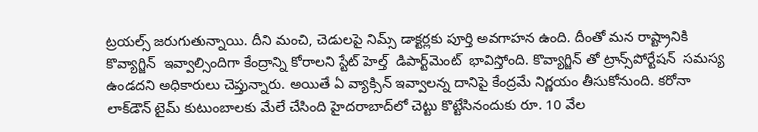ట్రయల్స్‌‌‌‌ జరుగుతున్నాయి. దీని మంచి, చెడులపై నిమ్స్‌‌‌‌ డాక్టర్లకు పూర్తి అవగాహన ఉంది. దీంతో మన రాష్ట్రానికి కొవ్యాగ్జిన్  ఇవ్వాల్సిందిగా కేంద్రాన్ని కోరాలని స్టేట్‌‌‌‌ హెల్త్  డిపార్ట్‌‌‌‌మెంట్  భావిస్తోంది. కొవ్యాగ్జిన్ తో ట్రాన్స్‌‌‌‌పోర్టేషన్  సమస్య ఉండదని అధికారులు చెప్తున్నారు. అయితే ఏ వ్యాక్సిన్ ఇవ్వాలన్న దానిపై కేంద్రమే నిర్ణయం తీసుకోనుంది. కరోనా లాక్‌డౌన్‌ టైమ్ కుటుంబాలకు మేలే చేసింది హైదరాబాద్‌లో చెట్టు కొట్టేసినందుకు రూ. 10 వేల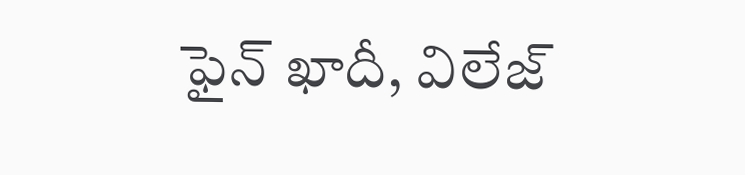ఫైన్ ఖాదీ, విలేజ్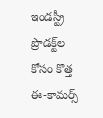ఇండస్ట్రీ ప్రొడక్ట్‌‌ల కోసం కొత్త ఈ-కామర్స్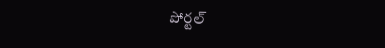పోర్టల్